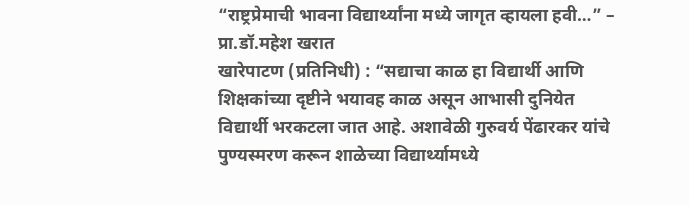“राष्ट्रप्रेमाची भावना विद्यार्थ्यांना मध्ये जागृत व्हायला हवी…” – प्रा.डॉ.महेश खरात
खारेपाटण (प्रतिनिधी) : “सद्याचा काळ हा विद्यार्थी आणि शिक्षकांच्या दृष्टीने भयावह काळ असून आभासी दुनियेत विद्यार्थी भरकटला जात आहे. अशावेळी गुरुवर्य पेंढारकर यांचे पुण्यस्मरण करून शाळेच्या विद्यार्थ्यामध्ये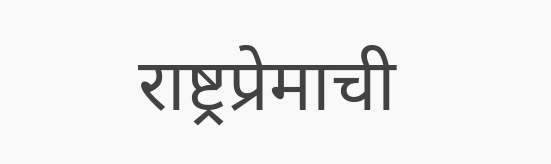राष्ट्रप्रेमाची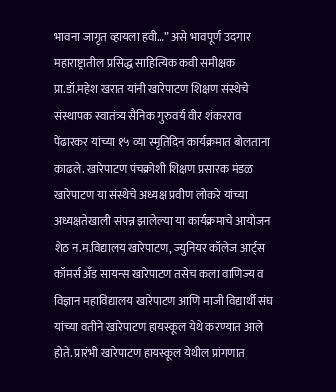भावना जागृत व्हायला हवी…” असे भावपूर्ण उदगार महाराष्ट्रातील प्रसिद्ध साहित्यिक कवी समीक्षक प्रा.डॉ.महेश खरात यांनी खारेपाटण शिक्षण संस्थेचे संस्थापक स्वातंत्र्य सैनिक गुरुवर्य वीर शंकरराव पेंढारकर यांच्या १५ व्या स्मृतिदिन कार्यक्रमात बोलताना काढले. खारेपाटण पंचक्रोशी शिक्षण प्रसारक मंडळ खारेपाटण या संस्थेचे अध्यक्ष प्रवीण लोकरे यांच्या अध्यक्षतेखाली संपन्न झालेल्या या कार्यक्रमाचे आयोजन शेठ न.म.विद्यालय खारेपाटण, ज्युनियर कॉलेज आर्ट्स कॉमर्स अँड सायन्स खारेपाटण तसेच कला वाणिज्य व विज्ञान महाविद्यालय खारेपाटण आणि माजी विद्यार्थी संघ यांच्या वतीने खारेपाटण हायस्कूल येथे करण्यात आले होते. प्रारंभी खारेपाटण हायस्कूल येथील प्रांगणात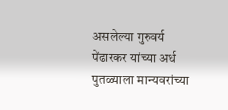असलेल्या गुरुवर्य पेंढारकर यांच्या अर्ध पुतळ्याला मान्यवरांच्या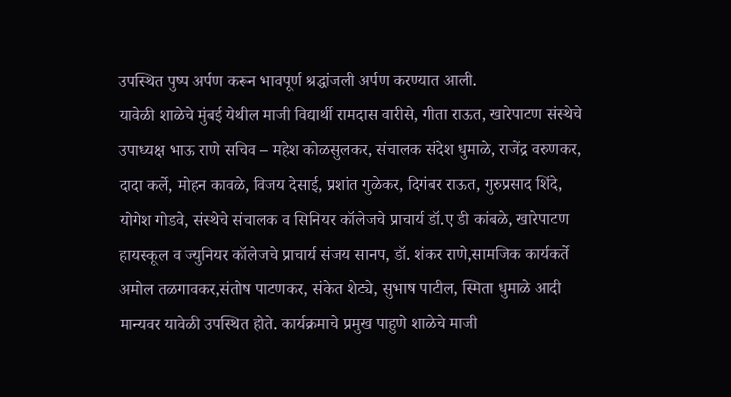उपस्थित पुष्प अर्पण करून भावपूर्ण श्रद्धांजली अर्पण करण्यात आली.
यावेळी शाळेचे मुंबई येथील माजी विद्यार्थी रामदास वारीसे, गीता राऊत, खारेपाटण संस्थेचे उपाध्यक्ष भाऊ राणे सचिव – महेश कोळसुलकर, संचालक संदेश धुमाळे, राजेंद्र वरुणकर, दादा कर्ले, मोहन कावळे, विजय देसाई, प्रशांत गुळेकर, दिगंबर राऊत, गुरुप्रसाद शिंदे, योगेश गोडवे, संस्थेचे संचालक व सिनियर कॉलेजचे प्राचार्य डॉ.ए डी कांबळे, खारेपाटण हायस्कूल व ज्युनियर कॉलेजचे प्राचार्य संजय सानप, डॉ. शंकर राणे,सामजिक कार्यकर्ते अमोल तळगावकर,संतोष पाटणकर, संकेत शेट्ये, सुभाष पाटील, स्मिता धुमाळे आदी मान्यवर यावेळी उपस्थित होते. कार्यक्रमाचे प्रमुख पाहुणे शाळेचे माजी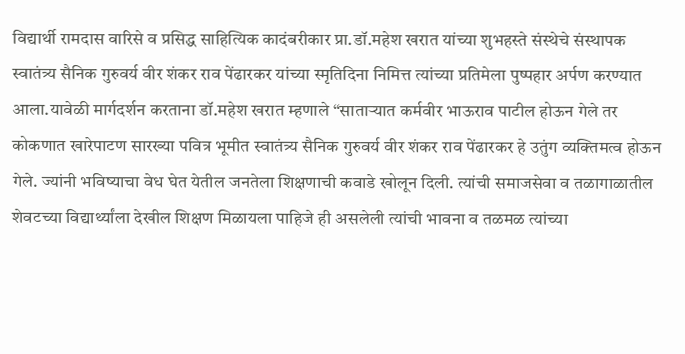विद्यार्थी रामदास वारिसे व प्रसिद्ध साहित्यिक कादंबरीकार प्रा.डॉ.महेश खरात यांच्या शुभहस्ते संस्थेचे संस्थापक स्वातंत्र्य सैनिक गुरुवर्य वीर शंकर राव पेंढारकर यांच्या स्मृतिदिना निमित्त त्यांच्या प्रतिमेला पुष्पहार अर्पण करण्यात आला.यावेळी मार्गदर्शन करताना डॉ.महेश खरात म्हणाले “साताऱ्यात कर्मवीर भाऊराव पाटील होऊन गेले तर कोकणात खारेपाटण सारख्या पवित्र भूमीत स्वातंत्र्य सैनिक गुरुवर्य वीर शंकर राव पेंढारकर हे उतुंग व्यक्तिमत्व होऊन गेले. ज्यांनी भविष्याचा वेध घेत येतील जनतेला शिक्षणाची कवाडे खोलून दिली. त्यांची समाजसेवा व तळागाळातील शेवटच्या विद्यार्थ्यांला देखील शिक्षण मिळायला पाहिजे ही असलेली त्यांची भावना व तळमळ त्यांच्या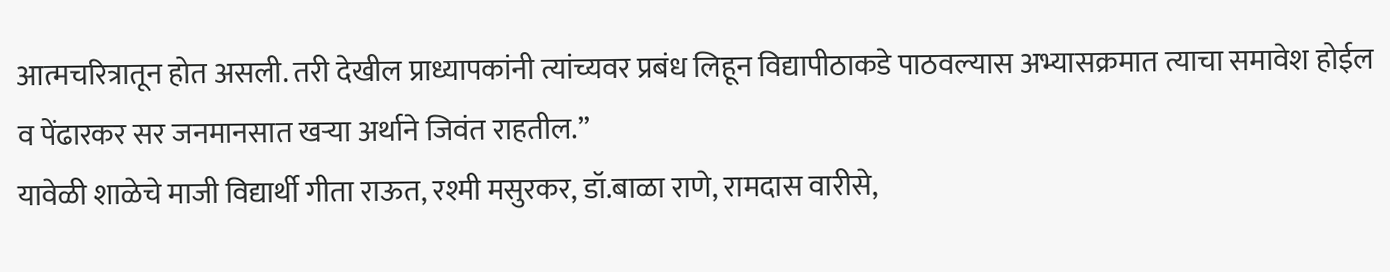आत्मचरित्रातून होत असली. तरी देखील प्राध्यापकांनी त्यांच्यवर प्रबंध लिहून विद्यापीठाकडे पाठवल्यास अभ्यासक्रमात त्याचा समावेश होईल व पेंढारकर सर जनमानसात खऱ्या अर्थाने जिवंत राहतील.”
यावेळी शाळेचे माजी विद्यार्थी गीता राऊत, रश्मी मसुरकर, डॉ.बाळा राणे, रामदास वारीसे,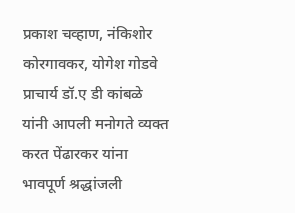प्रकाश चव्हाण, नंकिशोर कोरगावकर, योगेश गोडवे प्राचार्य डॉ.ए डी कांबळे यांनी आपली मनोगते व्यक्त करत पेंढारकर यांना भावपूर्ण श्रद्धांजली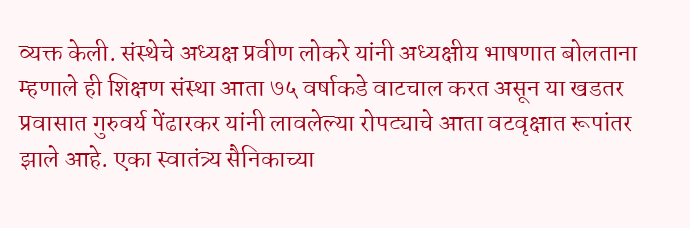व्यक्त केली. संस्थेचे अध्यक्ष प्रवीण लोकरे यांनी अध्यक्षीय भाषणात बोलताना म्हणाले ही शिक्षण संस्था आता ७५ वर्षाकडे वाटचाल करत असून या खडतर प्रवासात गुरुवर्य पेंढारकर यांनी लावलेल्या रोपट्याचे आता वटवृक्षात रूपांतर झाले आहे. एका स्वातंत्र्य सैनिकाच्या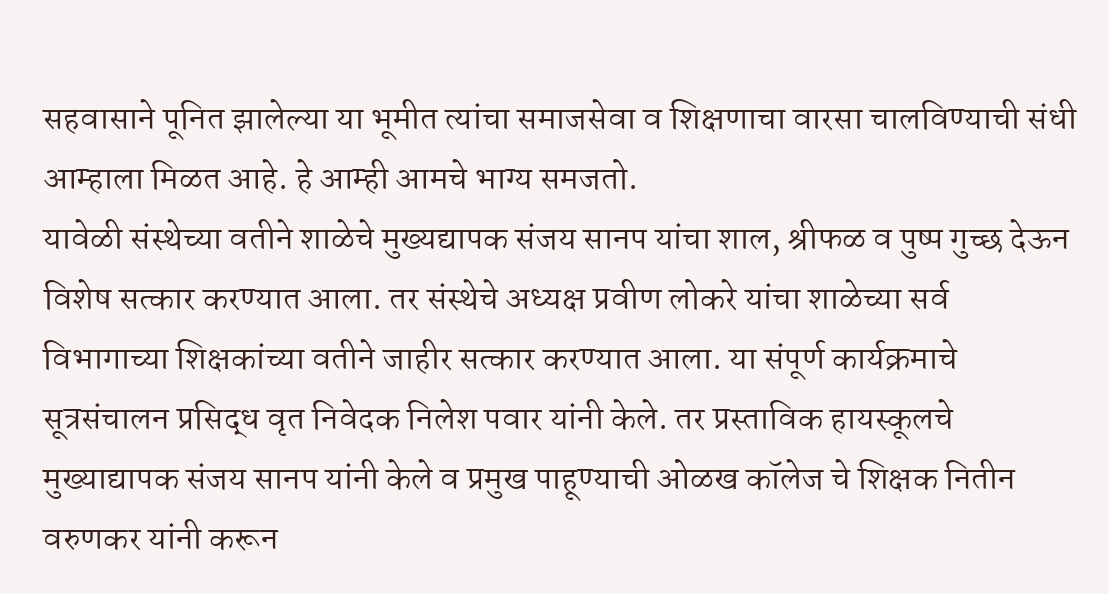सहवासाने पूनित झालेल्या या भूमीत त्यांचा समाजसेवा व शिक्षणाचा वारसा चालविण्याची संधी आम्हाला मिळत आहे. हे आम्ही आमचे भाग्य समजतो.
यावेळी संस्थेच्या वतीने शाळेचे मुख्यद्यापक संजय सानप यांचा शाल, श्रीफळ व पुष्प गुच्छ देऊन विशेष सत्कार करण्यात आला. तर संस्थेचे अध्यक्ष प्रवीण लोकरे यांचा शाळेच्या सर्व विभागाच्या शिक्षकांच्या वतीने जाहीर सत्कार करण्यात आला. या संपूर्ण कार्यक्रमाचे सूत्रसंचालन प्रसिद्ध वृत निवेदक निलेश पवार यांनी केले. तर प्रस्ताविक हायस्कूलचे मुख्याद्यापक संजय सानप यांनी केले व प्रमुख पाहूण्याची ओळख कॉलेज चे शिक्षक नितीन वरुणकर यांनी करून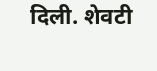दिली. शेवटी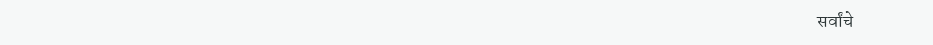सर्वांचे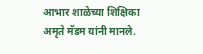आभार शाळेच्या शिक्षिका अमृते मॅडम यांनी मानले.